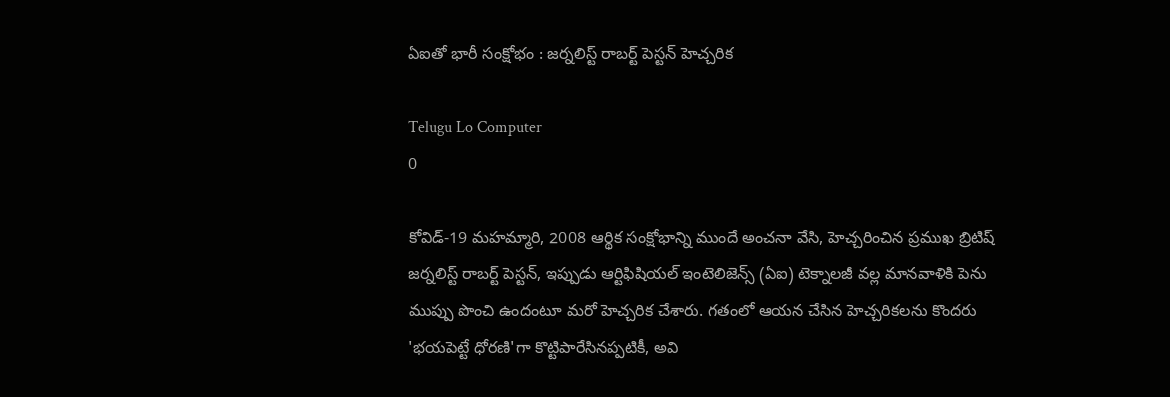ఏఐతో భారీ సంక్షోభం : జర్నలిస్ట్ రాబర్ట్ పెస్టన్ హెచ్చరిక

Telugu Lo Computer
0

కోవిడ్-19 మహమ్మారి, 2008 ఆర్థిక సంక్షోభాన్ని ముందే అంచనా వేసి, హెచ్చరించిన ప్రముఖ బ్రిటిష్ జర్నలిస్ట్ రాబర్ట్ పెస్టన్, ఇప్పుడు ఆర్టిఫిషియల్ ఇంటెలిజెన్స్ (ఏఐ) టెక్నాలజీ వల్ల మానవాళికి పెను ముప్పు పొంచి ఉందంటూ మరో హెచ్చరిక చేశారు. గతంలో ఆయన చేసిన హెచ్చరికలను కొందరు 'భయపెట్టే ధోరణి'గా కొట్టిపారేసినప్పటికీ, అవి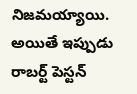నిజమయ్యాయి. అయితే ఇప్పుడు రాబర్ట్ పెస్టన్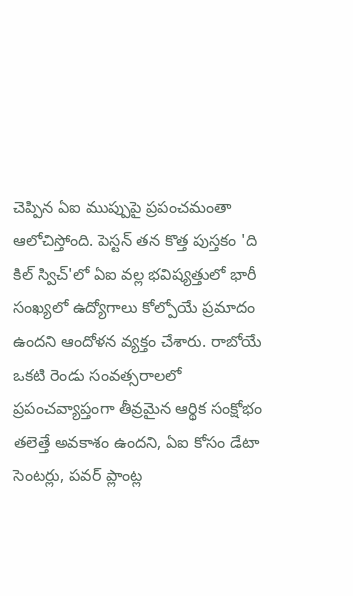చెప్పిన ఏఐ ముప్పుపై ప్రపంచమంతా ఆలోచిస్తోంది. పెస్టన్ తన కొత్త పుస్తకం 'ది కిల్ స్విచ్'లో ఏఐ వల్ల భవిష్యత్తులో భారీ సంఖ్యలో ఉద్యోగాలు కోల్పోయే ప్రమాదం ఉందని ఆందోళన వ్యక్తం చేశారు. రాబోయే ఒకటి రెండు సంవత్సరాలలో ప్రపంచవ్యాప్తంగా తీవ్రమైన ఆర్థిక సంక్షోభం తలెత్తే అవకాశం ఉందని, ఏఐ కోసం డేటా సెంటర్లు, పవర్ ప్లాంట్ల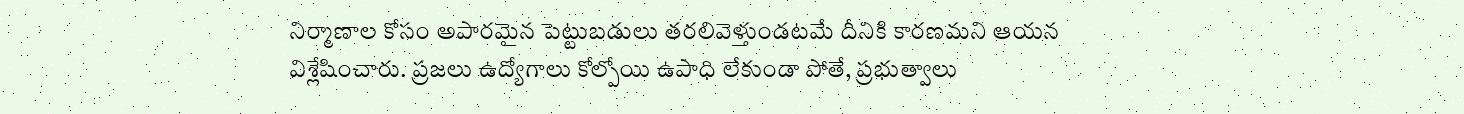నిర్మాణాల కోసం అపారమైన పెట్టుబడులు తరలివెళ్తుండటమే దీనికి కారణమని ఆయన విశ్లేషించారు. ప్రజలు ఉద్యోగాలు కోల్పోయి ఉపాధి లేకుండా పోతే, ప్రభుత్వాలు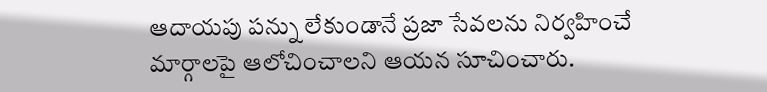ఆదాయపు పన్ను లేకుండానే ప్రజా సేవలను నిర్వహించే మార్గాలపై ఆలోచించాలని ఆయన సూచించారు.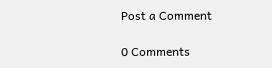Post a Comment

0 Comments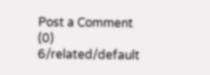Post a Comment (0)
6/related/default